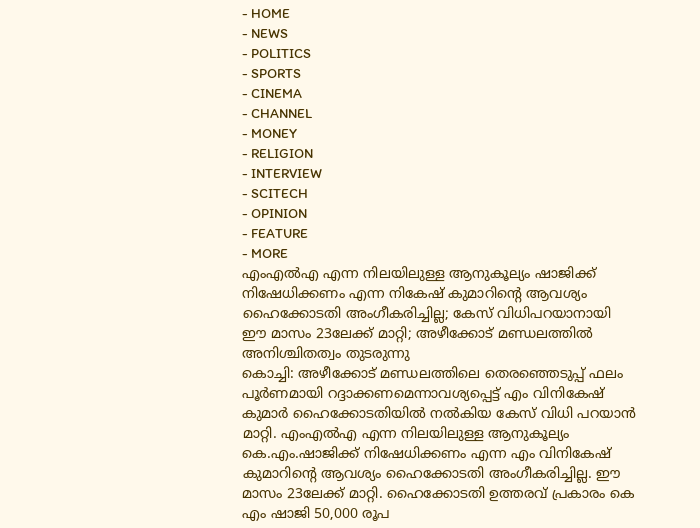- HOME
- NEWS
- POLITICS
- SPORTS
- CINEMA
- CHANNEL
- MONEY
- RELIGION
- INTERVIEW
- SCITECH
- OPINION
- FEATURE
- MORE
എംഎൽഎ എന്ന നിലയിലുള്ള ആനുകൂല്യം ഷാജിക്ക് നിഷേധിക്കണം എന്ന നികേഷ് കുമാറിന്റെ ആവശ്യം ഹൈക്കോടതി അംഗീകരിച്ചില്ല; കേസ് വിധിപറയാനായി ഈ മാസം 23ലേക്ക് മാറ്റി; അഴീക്കോട് മണ്ഡലത്തിൽ അനിശ്ചിതത്വം തുടരുന്നു
കൊച്ചി: അഴീക്കോട് മണ്ഡലത്തിലെ തെരഞ്ഞെടുപ്പ് ഫലം പൂർണമായി റദ്ദാക്കണമെന്നാവശ്യപ്പെട്ട് എം വിനികേഷ് കുമാർ ഹൈക്കോടതിയിൽ നൽകിയ കേസ് വിധി പറയാൻ മാറ്റി. എംഎൽഎ എന്ന നിലയിലുള്ള ആനുകൂല്യം കെ.എം.ഷാജിക്ക് നിഷേധിക്കണം എന്ന എം വിനികേഷ് കുമാറിന്റെ ആവശ്യം ഹൈക്കോടതി അംഗീകരിച്ചില്ല. ഈ മാസം 23ലേക്ക് മാറ്റി. ഹൈക്കോടതി ഉത്തരവ് പ്രകാരം കെ എം ഷാജി 50,000 രൂപ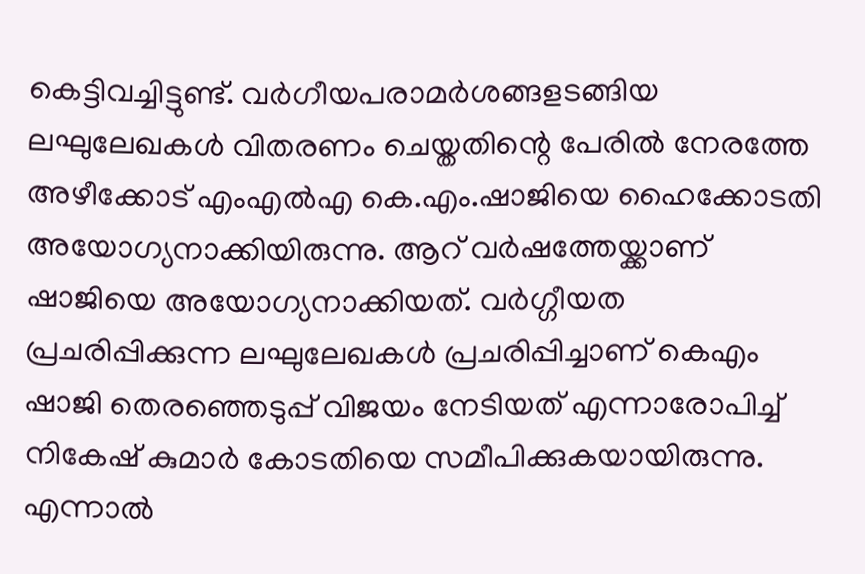കെട്ടിവച്ചിട്ടുണ്ട്. വർഗീയപരാമർശങ്ങളടങ്ങിയ ലഘുലേഖകൾ വിതരണം ചെയ്തതിന്റെ പേരിൽ നേരത്തേ അഴീക്കോട് എംഎൽഎ കെ.എം.ഷാജിയെ ഹൈക്കോടതി അയോഗ്യനാക്കിയിരുന്നു. ആറ് വർഷത്തേയ്ക്കാണ് ഷാജിയെ അയോഗ്യനാക്കിയത്. വർഗ്ഗീയത പ്രചരിപ്പിക്കുന്ന ലഘുലേഖകൾ പ്രചരിപ്പിച്ചാണ് കെഎം ഷാജി തെരഞ്ഞെടുപ്പ് വിജയം നേടിയത് എന്നാരോപിച്ച് നികേഷ് കുമാർ കോടതിയെ സമീപിക്കുകയായിരുന്നു. എന്നാൽ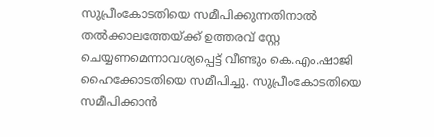സുപ്രീംകോടതിയെ സമീപിക്കുന്നതിനാൽ തൽക്കാലത്തേയ്ക്ക് ഉത്തരവ് സ്റ്റേ ചെയ്യണമെന്നാവശ്യപ്പെട്ട് വീണ്ടും കെ.എം.ഷാജി ഹൈക്കോടതിയെ സമീപിച്ചു. സുപ്രീംകോടതിയെ സമീപിക്കാൻ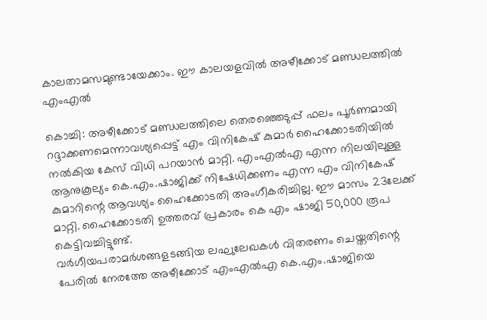കാലതാമസമുണ്ടായേക്കാം. ഈ കാലയളവിൽ അഴീക്കോട് മണ്ഡലത്തിൽ എംഎൽ

കൊച്ചി: അഴീക്കോട് മണ്ഡലത്തിലെ തെരഞ്ഞെടുപ്പ് ഫലം പൂർണമായി റദ്ദാക്കണമെന്നാവശ്യപ്പെട്ട് എം വിനികേഷ് കുമാർ ഹൈക്കോടതിയിൽ നൽകിയ കേസ് വിധി പറയാൻ മാറ്റി. എംഎൽഎ എന്ന നിലയിലുള്ള ആനുകൂല്യം കെ.എം.ഷാജിക്ക് നിഷേധിക്കണം എന്ന എം വിനികേഷ് കുമാറിന്റെ ആവശ്യം ഹൈക്കോടതി അംഗീകരിച്ചില്ല. ഈ മാസം 23ലേക്ക് മാറ്റി. ഹൈക്കോടതി ഉത്തരവ് പ്രകാരം കെ എം ഷാജി 50,000 രൂപ കെട്ടിവച്ചിട്ടുണ്ട്.
വർഗീയപരാമർശങ്ങളടങ്ങിയ ലഘുലേഖകൾ വിതരണം ചെയ്തതിന്റെ പേരിൽ നേരത്തേ അഴീക്കോട് എംഎൽഎ കെ.എം.ഷാജിയെ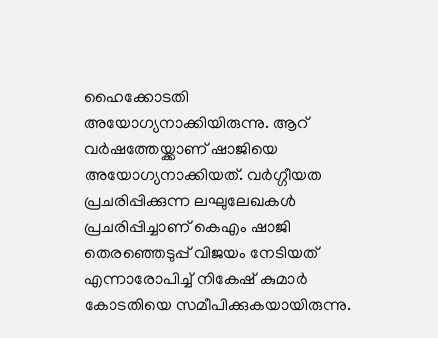ഹൈക്കോടതി അയോഗ്യനാക്കിയിരുന്നു. ആറ് വർഷത്തേയ്ക്കാണ് ഷാജിയെ അയോഗ്യനാക്കിയത്. വർഗ്ഗീയത പ്രചരിപ്പിക്കുന്ന ലഘുലേഖകൾ പ്രചരിപ്പിച്ചാണ് കെഎം ഷാജി തെരഞ്ഞെടുപ്പ് വിജയം നേടിയത് എന്നാരോപിച്ച് നികേഷ് കുമാർ കോടതിയെ സമീപിക്കുകയായിരുന്നു.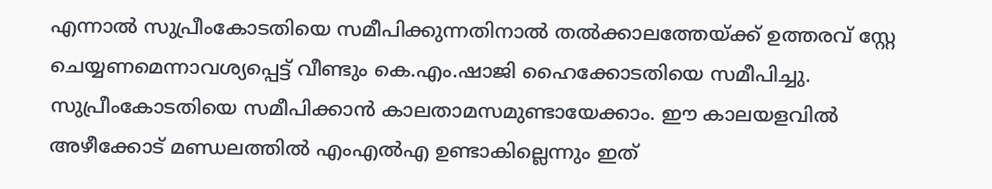എന്നാൽ സുപ്രീംകോടതിയെ സമീപിക്കുന്നതിനാൽ തൽക്കാലത്തേയ്ക്ക് ഉത്തരവ് സ്റ്റേ ചെയ്യണമെന്നാവശ്യപ്പെട്ട് വീണ്ടും കെ.എം.ഷാജി ഹൈക്കോടതിയെ സമീപിച്ചു. സുപ്രീംകോടതിയെ സമീപിക്കാൻ കാലതാമസമുണ്ടായേക്കാം. ഈ കാലയളവിൽ അഴീക്കോട് മണ്ഡലത്തിൽ എംഎൽഎ ഉണ്ടാകില്ലെന്നും ഇത്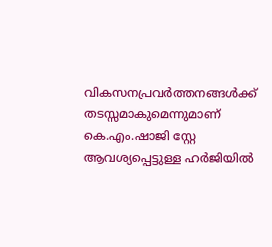വികസനപ്രവർത്തനങ്ങൾക്ക് തടസ്സമാകുമെന്നുമാണ് കെ.എം.ഷാജി സ്റ്റേ ആവശ്യപ്പെട്ടുള്ള ഹർജിയിൽ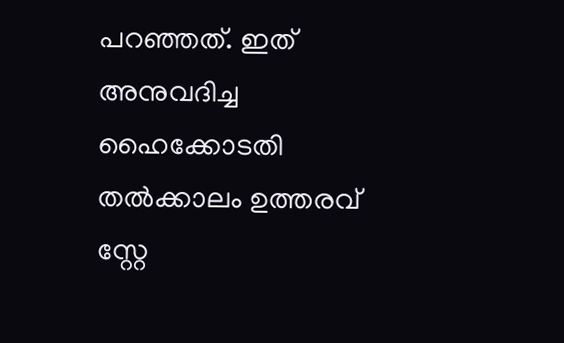പറഞ്ഞത്. ഇത് അനുവദിച്ച ഹൈക്കോടതി തൽക്കാലം ഉത്തരവ് സ്റ്റേ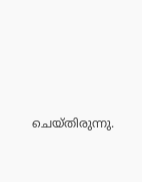ചെയ്തിരുന്നു.